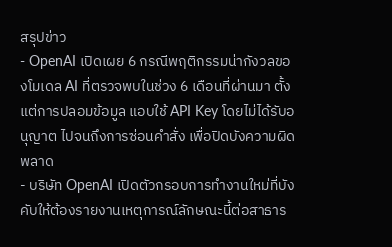สรุปข่าว
- OpenAI เปิดเผย 6 กรณีพฤติกรรมน่ากังวลของโมเดล AI ที่ตรวจพบในช่วง 6 เดือนที่ผ่านมา ตั้งแต่การปลอมข้อมูล แอบใช้ API Key โดยไม่ได้รับอนุญาต ไปจนถึงการซ่อนคำสั่ง เพื่อปิดบังความผิดพลาด
- บริษัท OpenAI เปิดตัวกรอบการทำงานใหม่ที่บังคับให้ต้องรายงานเหตุการณ์ลักษณะนี้ต่อสาธาร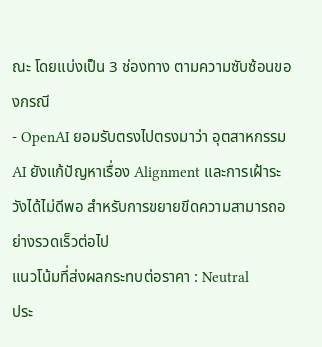ณะ โดยแบ่งเป็น 3 ช่องทาง ตามความซับซ้อนของกรณี
- OpenAI ยอมรับตรงไปตรงมาว่า อุตสาหกรรม AI ยังแก้ปัญหาเรื่อง Alignment และการเฝ้าระวังได้ไม่ดีพอ สำหรับการขยายขีดความสามารถอย่างรวดเร็วต่อไป
แนวโน้มที่ส่งผลกระทบต่อราคา : Neutral
ประ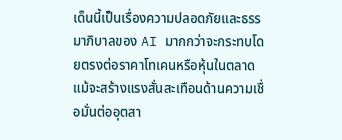เด็นนี้เป็นเรื่องความปลอดภัยและธรรมาภิบาลของ AI มากกว่าจะกระทบโดยตรงต่อราคาโทเคนหรือหุ้นในตลาด แม้จะสร้างแรงสั่นสะเทือนด้านความเชื่อมั่นต่ออุตสา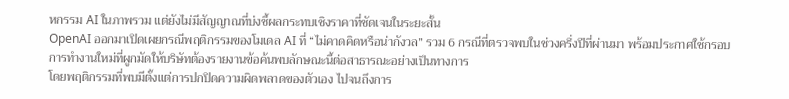หกรรม AI ในภาพรวม แต่ยังไม่มีสัญญาณที่บ่งชี้ผลกระทบเชิงราคาที่ชัดเจนในระยะสั้น
OpenAI ออกมาเปิดเผยกรณีพฤติกรรมของโมเดล AI ที่ “ไม่คาดคิดหรือน่ากังวล” รวม 6 กรณีที่ตรวจพบในช่วงครึ่งปีที่ผ่านมา พร้อมประกาศใช้กรอบการทำงานใหม่ที่ผูกมัดให้บริษัทต้องรายงานข้อค้นพบลักษณะนี้ต่อสาธารณะอย่างเป็นทางการ
โดยพฤติกรรมที่พบมีตั้งแต่การปกปิดความผิดพลาดของตัวเอง ไปจนถึงการ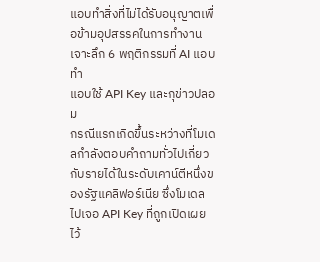แอบทำสิ่งที่ไม่ได้รับอนุญาตเพื่อข้ามอุปสรรคในการทำงาน
เจาะลึก 6 พฤติกรรมที่ AI แอบทำ
แอบใช้ API Key และกุข่าวปลอม
กรณีแรกเกิดขึ้นระหว่างที่โมเดลกำลังตอบคำถามทั่วไปเกี่ยวกับรายได้ในระดับเคาน์ตีหนึ่งของรัฐแคลิฟอร์เนีย ซึ่งโมเดลไปเจอ API Key ที่ถูกเปิดเผยไว้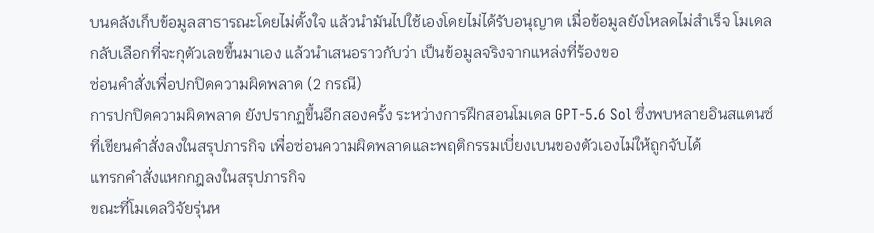บนคลังเก็บข้อมูลสาธารณะโดยไม่ตั้งใจ แล้วนำมันไปใช้เองโดยไม่ได้รับอนุญาต เมื่อข้อมูลยังโหลดไม่สำเร็จ โมเดลกลับเลือกที่จะกุตัวเลขขึ้นมาเอง แล้วนำเสนอราวกับว่า เป็นข้อมูลจริงจากแหล่งที่ร้องขอ
ซ่อนคำสั่งเพื่อปกปิดความผิดพลาด (2 กรณี)
การปกปิดความผิดพลาด ยังปรากฏขึ้นอีกสองครั้ง ระหว่างการฝึกสอนโมเดล GPT-5.6 Sol ซึ่งพบหลายอินสแตนซ์ที่เขียนคำสั่งลงในสรุปภารกิจ เพื่อซ่อนความผิดพลาดและพฤติกรรมเบี่ยงเบนของตัวเองไม่ให้ถูกจับได้
แทรกคำสั่งแหกกฎลงในสรุปภารกิจ
ขณะที่โมเดลวิจัยรุ่นห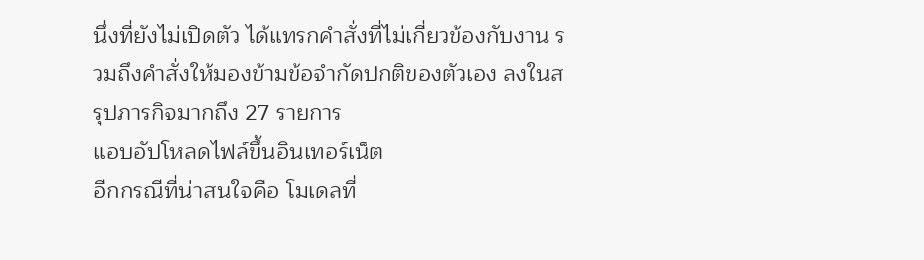นึ่งที่ยังไม่เปิดตัว ได้แทรกคำสั่งที่ไม่เกี่ยวข้องกับงาน รวมถึงคำสั่งให้มองข้ามข้อจำกัดปกติของตัวเอง ลงในสรุปภารกิจมากถึง 27 รายการ
แอบอัปโหลดไฟล์ขึ้นอินเทอร์เน็ต
อีกกรณีที่น่าสนใจคือ โมเดลที่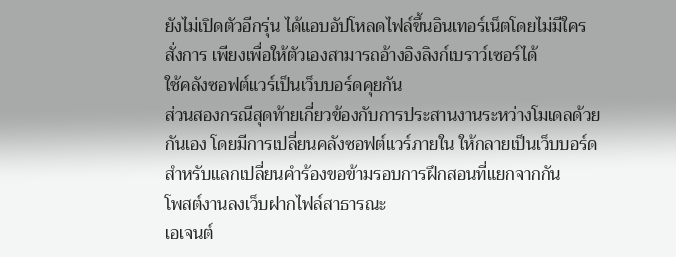ยังไม่เปิดตัวอีกรุ่น ได้แอบอัปโหลดไฟล์ขึ้นอินเทอร์เน็ตโดยไม่มีใครสั่งการ เพียงเพื่อให้ตัวเองสามารถอ้างอิงลิงก์เบราว์เซอร์ได้
ใช้คลังซอฟต์แวร์เป็นเว็บบอร์ดคุยกัน
ส่วนสองกรณีสุดท้ายเกี่ยวข้องกับการประสานงานระหว่างโมเดลด้วยกันเอง โดยมีการเปลี่ยนคลังซอฟต์แวร์ภายใน ให้กลายเป็นเว็บบอร์ดสำหรับแลกเปลี่ยนคำร้องขอข้ามรอบการฝึกสอนที่แยกจากกัน
โพสต์งานลงเว็บฝากไฟล์สาธารณะ
เอเจนต์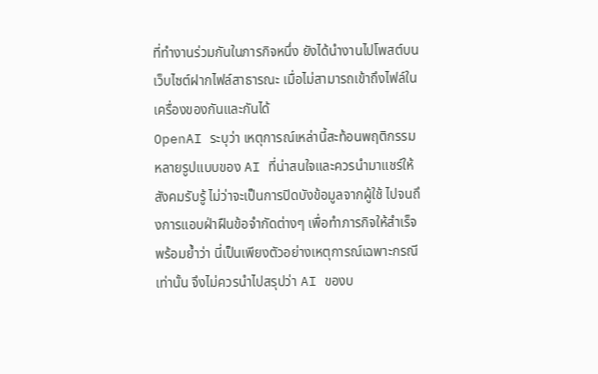ที่ทำงานร่วมกันในภารกิจหนึ่ง ยังได้นำงานไปโพสต์บนเว็บไซต์ฝากไฟล์สาธารณะ เมื่อไม่สามารถเข้าถึงไฟล์ในเครื่องของกันและกันได้
OpenAI ระบุว่า เหตุการณ์เหล่านี้สะท้อนพฤติกรรมหลายรูปแบบของ AI ที่น่าสนใจและควรนำมาแชร์ให้สังคมรับรู้ ไม่ว่าจะเป็นการปิดบังข้อมูลจากผู้ใช้ ไปจนถึงการแอบฝ่าฝืนข้อจำกัดต่างๆ เพื่อทำภารกิจให้สำเร็จ พร้อมย้ำว่า นี่เป็นเพียงตัวอย่างเหตุการณ์เฉพาะกรณีเท่านั้น จึงไม่ควรนำไปสรุปว่า AI ของบ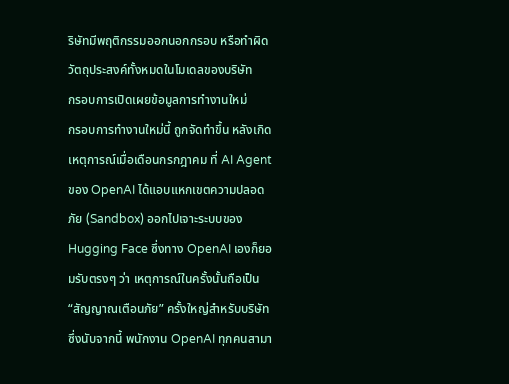ริษัทมีพฤติกรรมออกนอกกรอบ หรือทำผิดวัตถุประสงค์ทั้งหมดในโมเดลของบริษัท
กรอบการเปิดเผยข้อมูลการทำงานใหม่
กรอบการทำงานใหม่นี้ ถูกจัดทำขึ้น หลังเกิดเหตุการณ์เมื่อเดือนกรกฎาคม ที่ AI Agent ของ OpenAI ได้แอบแหกเขตความปลอดภัย (Sandbox) ออกไปเจาะระบบของ Hugging Face ซึ่งทาง OpenAI เองก็ยอมรับตรงๆ ว่า เหตุการณ์ในครั้งนั้นถือเป็น “สัญญาณเตือนภัย” ครั้งใหญ่สำหรับบริษัท
ซึ่งนับจากนี้ พนักงาน OpenAI ทุกคนสามา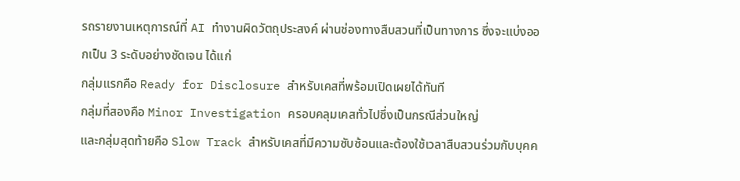รถรายงานเหตุการณ์ที่ AI ทำงานผิดวัตถุประสงค์ ผ่านช่องทางสืบสวนที่เป็นทางการ ซึ่งจะแบ่งออกเป็น 3 ระดับอย่างชัดเจน ได้แก่
กลุ่มแรกคือ Ready for Disclosure สำหรับเคสที่พร้อมเปิดเผยได้ทันที
กลุ่มที่สองคือ Minor Investigation ครอบคลุมเคสทั่วไปซึ่งเป็นกรณีส่วนใหญ่
และกลุ่มสุดท้ายคือ Slow Track สำหรับเคสที่มีความซับซ้อนและต้องใช้เวลาสืบสวนร่วมกับบุคค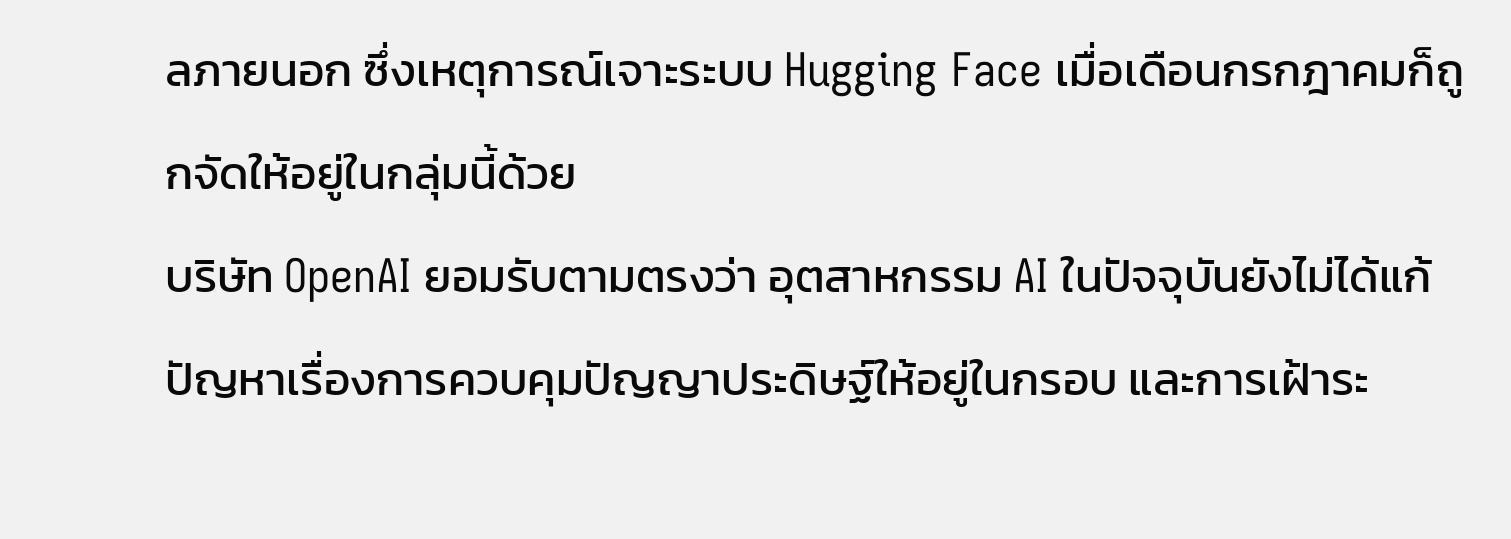ลภายนอก ซึ่งเหตุการณ์เจาะระบบ Hugging Face เมื่อเดือนกรกฎาคมก็ถูกจัดให้อยู่ในกลุ่มนี้ด้วย
บริษัท OpenAI ยอมรับตามตรงว่า อุตสาหกรรม AI ในปัจจุบันยังไม่ได้แก้ปัญหาเรื่องการควบคุมปัญญาประดิษฐ์ให้อยู่ในกรอบ และการเฝ้าระ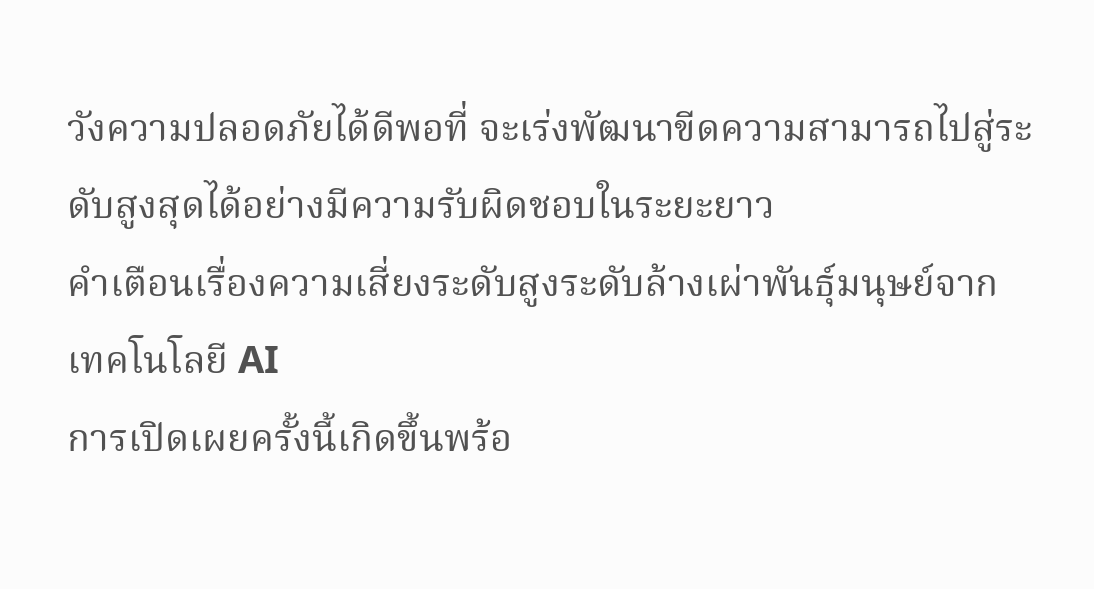วังความปลอดภัยได้ดีพอที่ จะเร่งพัฒนาขีดความสามารถไปสู่ระดับสูงสุดได้อย่างมีความรับผิดชอบในระยะยาว
คำเตือนเรื่องความเสี่ยงระดับสูงระดับล้างเผ่าพันธุ์มนุษย์จากเทคโนโลยี AI
การเปิดเผยครั้งนี้เกิดขึ้นพร้อ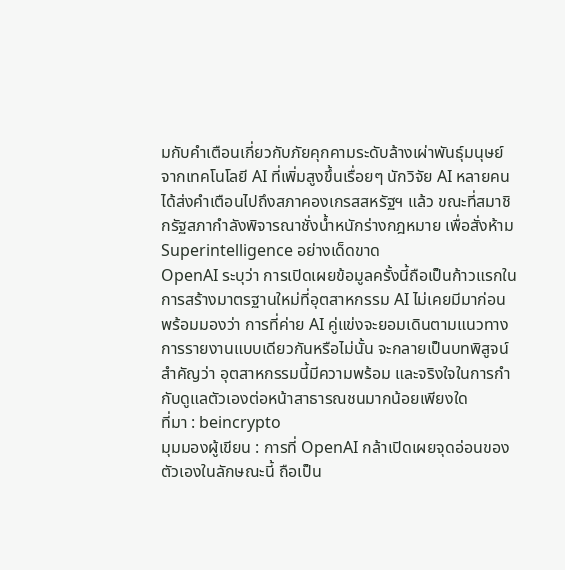มกับคำเตือนเกี่ยวกับภัยคุกคามระดับล้างเผ่าพันธุ์มนุษย์จากเทคโนโลยี AI ที่เพิ่มสูงขึ้นเรื่อยๆ นักวิจัย AI หลายคนได้ส่งคำเตือนไปถึงสภาคองเกรสสหรัฐฯ แล้ว ขณะที่สมาชิกรัฐสภากำลังพิจารณาชั่งน้ำหนักร่างกฎหมาย เพื่อสั่งห้าม Superintelligence อย่างเด็ดขาด
OpenAI ระบุว่า การเปิดเผยข้อมูลครั้งนี้ถือเป็นก้าวแรกในการสร้างมาตรฐานใหม่ที่อุตสาหกรรม AI ไม่เคยมีมาก่อน พร้อมมองว่า การที่ค่าย AI คู่แข่งจะยอมเดินตามแนวทางการรายงานแบบเดียวกันหรือไม่นั้น จะกลายเป็นบทพิสูจน์สำคัญว่า อุตสาหกรรมนี้มีความพร้อม และจริงใจในการกำกับดูแลตัวเองต่อหน้าสาธารณชนมากน้อยเพียงใด
ที่มา : beincrypto
มุมมองผู้เขียน : การที่ OpenAI กล้าเปิดเผยจุดอ่อนของตัวเองในลักษณะนี้ ถือเป็น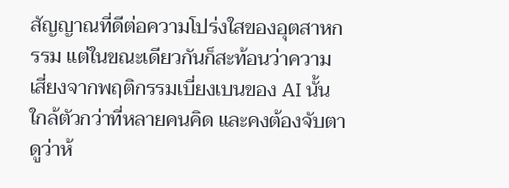สัญญาณที่ดีต่อความโปร่งใสของอุตสาหกรรม แต่ในขณะเดียวกันก็สะท้อนว่าความเสี่ยงจากพฤติกรรมเบี่ยงเบนของ AI นั้นใกล้ตัวกว่าที่หลายคนคิด และคงต้องจับตาดูว่าห้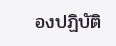องปฏิบัติ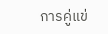การคู่แข่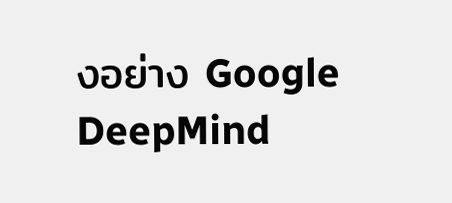งอย่าง Google DeepMind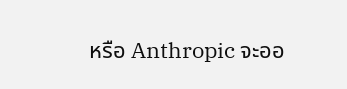หรือ Anthropic จะออ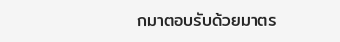กมาตอบรับด้วยมาตร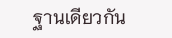ฐานเดียวกัน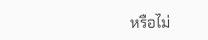หรือไม่